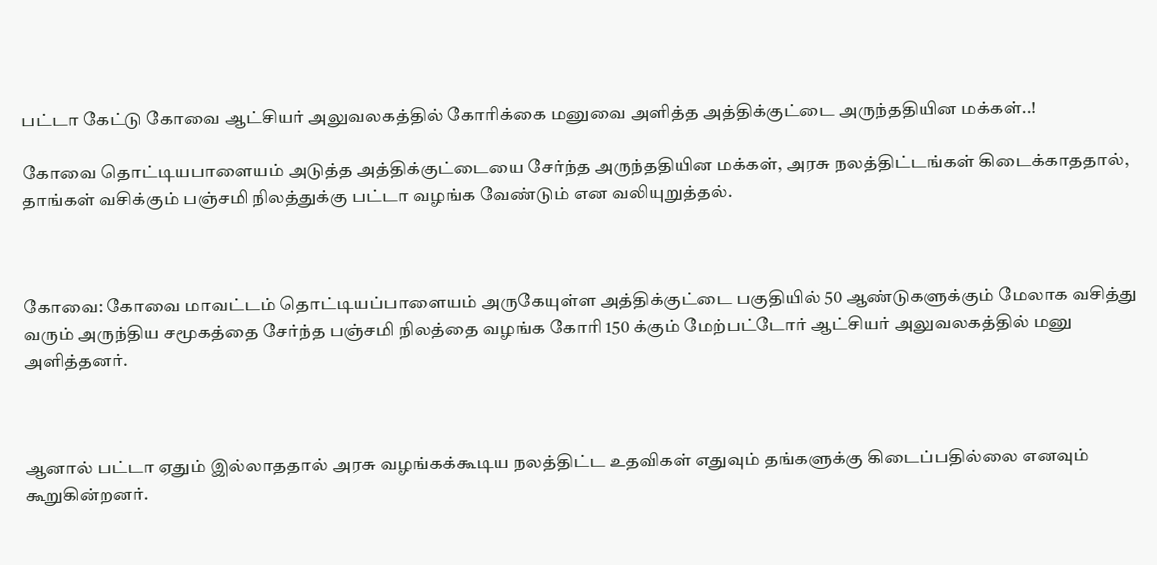பட்டா கேட்டு கோவை ஆட்சியர் அலுவலகத்தில் கோரிக்கை மனுவை அளித்த அத்திக்குட்டை அருந்ததியின மக்கள்..!

கோவை தொட்டியபாளையம் அடுத்த அத்திக்குட்டையை சேர்ந்த அருந்ததியின மக்கள், அரசு நலத்திட்டங்கள் கிடைக்காததால், தாங்கள் வசிக்கும் பஞ்சமி நிலத்துக்கு பட்டா வழங்க வேண்டும் என வலியுறுத்தல்.



கோவை: கோவை மாவட்டம் தொட்டியப்பாளையம் அருகேயுள்ள அத்திக்குட்டை பகுதியில் 50 ஆண்டுகளுக்கும் மேலாக வசித்து வரும் அருந்திய சமூகத்தை சேர்ந்த பஞ்சமி நிலத்தை வழங்க கோரி 150 க்கும் மேற்பட்டோர் ஆட்சியர் அலுவலகத்தில் மனு அளித்தனர்.



ஆனால் பட்டா ஏதும் இல்லாததால் அரசு வழங்கக்கூடிய நலத்திட்ட உதவிகள் எதுவும் தங்களுக்கு கிடைப்பதில்லை எனவும் கூறுகின்றனர்.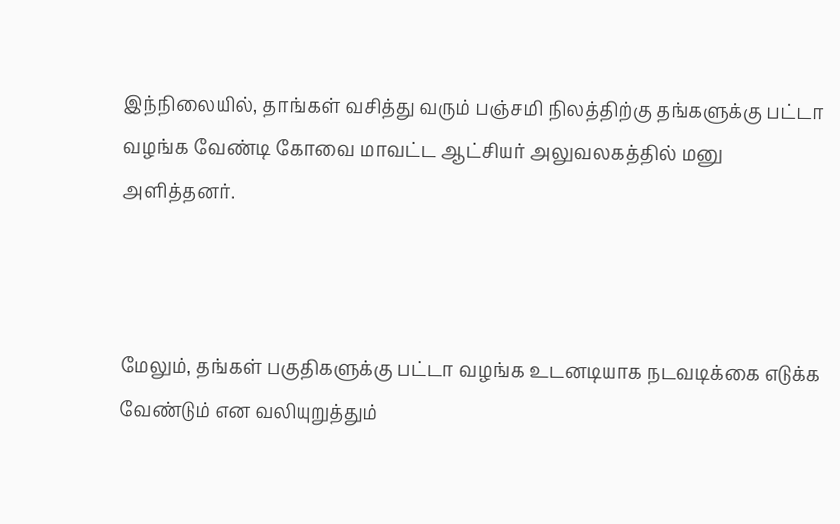இந்நிலையில், தாங்கள் வசித்து வரும் பஞ்சமி நிலத்திற்கு தங்களுக்கு பட்டா வழங்க வேண்டி கோவை மாவட்ட ஆட்சியர் அலுவலகத்தில் மனு அளித்தனர்.



மேலும், தங்கள் பகுதிகளுக்கு பட்டா வழங்க உடனடியாக நடவடிக்கை எடுக்க வேண்டும் என வலியுறுத்தும்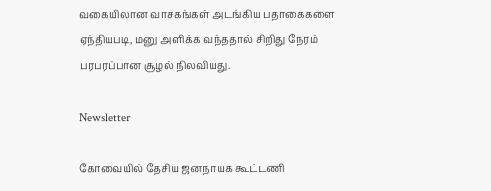வகையிலான வாசகங்கள் அடங்கிய பதாகைகளை ஏந்தியபடி, மனு அளிக்க வந்ததால் சிறிது நேரம் பரபரப்பான சூழல் நிலவியது.

Newsletter

கோவையில் தேசிய ஜனநாயக கூட்டணி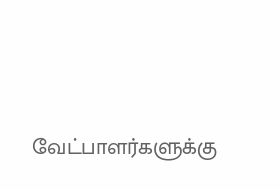வேட்பாளர்களுக்கு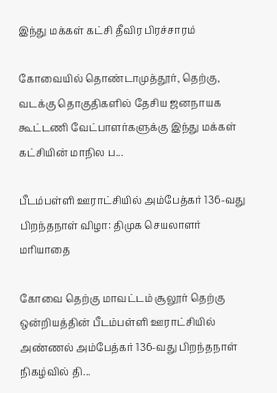இந்து மக்கள் கட்சி தீவிர பிரச்சாரம்

கோவையில் தொண்டாமுத்தூர், தெற்கு, வடக்கு தொகுதிகளில் தேசிய ஜனநாயக கூட்டணி வேட்பாளர்களுக்கு இந்து மக்கள் கட்சியின் மாநில ப...

பீடம்பள்ளி ஊராட்சியில் அம்பேத்கர் 136-வது பிறந்தநாள் விழா: திமுக செயலாளர் மரியாதை

கோவை தெற்கு மாவட்டம் சூலூர் தெற்கு ஒன்றியத்தின் பீடம்பள்ளி ஊராட்சியில் அண்ணல் அம்பேத்கர் 136-வது பிறந்தநாள் நிகழ்வில் தி...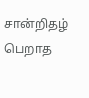சான்றிதழ் பெறாத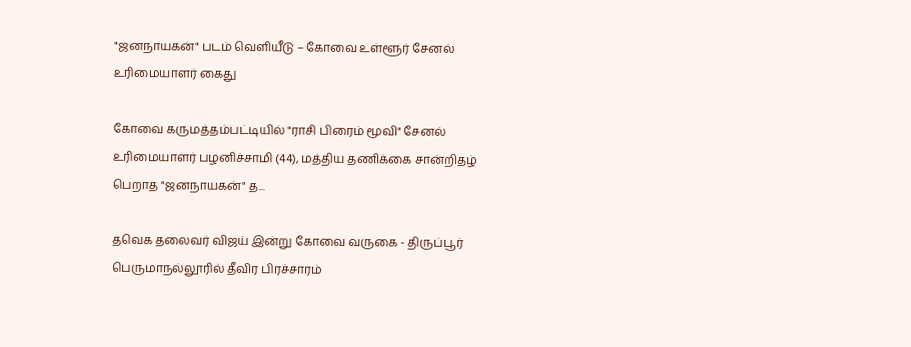"ஜனநாயகன்" படம் வெளியீடு – கோவை உள்ளூர் சேனல் உரிமையாளர் கைது

கோவை கருமத்தம்பட்டியில் "ராசி பிரைம் மூவி" சேனல் உரிமையாளர் பழனிச்சாமி (44), மத்திய தணிக்கை சான்றிதழ் பெறாத "ஜனநாயகன்" த...

தவெக தலைவர் விஜய் இன்று கோவை வருகை - திருப்பூர் பெருமாநல்லூரில் தீவிர பிரச்சாரம்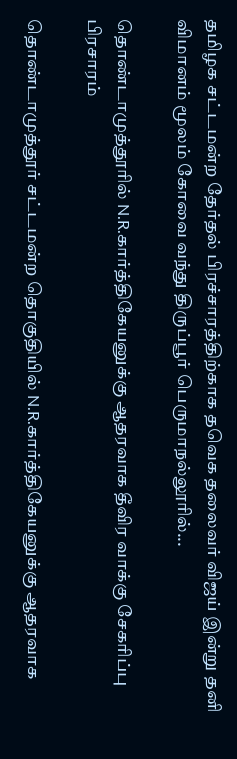தமிழக சட்டமன்ற தேர்தல் பிரச்சாரத்திற்காக தவெக தலைவர் விஜய் இன்று தனி விமானம் மூலம் கோவை வந்து திருப்பூர் பெருமாநல்லூரில்...

தொண்டாமுத்தூரில் N.R.கார்த்திகேயனுக்கு ஆதரவாக தீவிர வாக்கு சேகரிப்பு பிரசாரம்

தொண்டாமுத்தூர் சட்டமன்ற தொகுதியில் N.R.கார்த்திகேயனுக்கு ஆதரவாக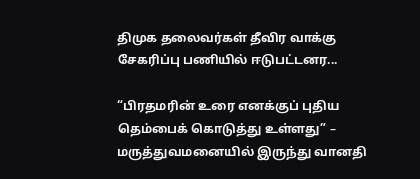திமுக தலைவர்கள் தீவிர வாக்கு சேகரிப்பு பணியில் ஈடுபட்டனர...

“பிரதமரின் உரை எனக்குப் புதிய தெம்பைக் கொடுத்து உள்ளது” – மருத்துவமனையில் இருந்து வானதி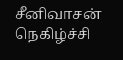சீனிவாசன் நெகிழ்ச்சி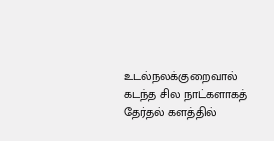உடல்நலக்குறைவால் கடந்த சில நாட்களாகத் தேர்தல் களத்தில்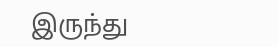இருந்து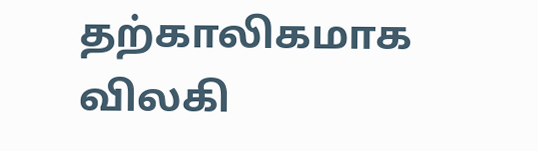தற்காலிகமாக விலகி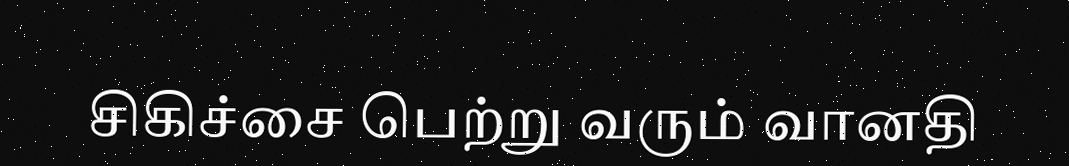சிகிச்சை பெற்று வரும் வானதி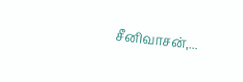சீனிவாசன்,...